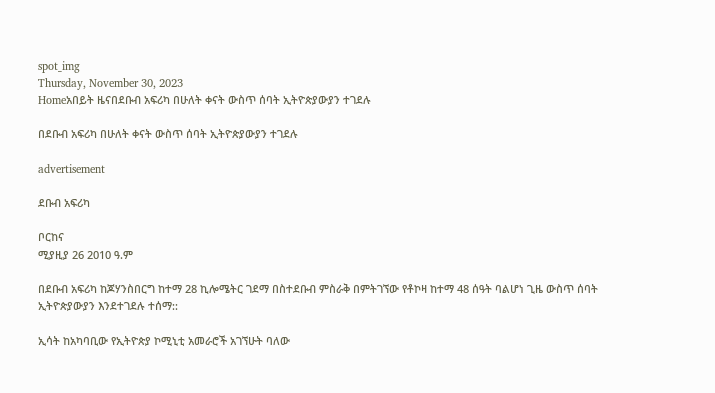spot_img
Thursday, November 30, 2023
Homeአበይት ዜናበደቡብ አፍሪካ በሁለት ቀናት ውስጥ ሰባት ኢትዮጵያውያን ተገደሉ

በደቡብ አፍሪካ በሁለት ቀናት ውስጥ ሰባት ኢትዮጵያውያን ተገደሉ

advertisement

ደቡብ አፍሪካ

ቦርከና
ሚያዚያ 26 2010 ዓ.ም

በደቡብ አፍሪካ ከጆሃንስበርግ ከተማ 28 ኪሎሜትር ገደማ በስተደቡብ ምስራቅ በምትገኘው የቶኮዛ ከተማ 48 ሰዓት ባልሆነ ጊዜ ውስጥ ሰባት ኢትዮጵያውያን እንደተገደሉ ተሰማ::

ኢሳት ከአካባቢው የኢትዮጵያ ኮሚኒቲ አመራሮች አገኘሁት ባለው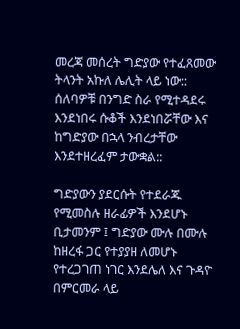መረጃ መሰረት ግድያው የተፈጸመው ትላንት አኩለ ሌሊት ላይ ነው:: ሰለባዎቹ በንግድ ስራ የሚተዳደሩ እንደነበሩ ሱቆች እንደነበሯቸው እና ከግድያው በኋላ ንብረታቸው እንደተዘረፈም ታውቋል::

ግድያውን ያደርሱት የተደራጁ የሚመስሉ ዘራፊዎች እንደሆኑ ቢታመንም ፤ ግድያው ሙሉ በሙሉ ከዘረፋ ጋር የተያያዘ ለመሆኑ የተረጋገጠ ነገር እንደሌለ እና ጉዳዮ በምርመራ ላይ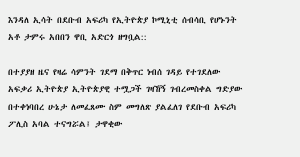እንዳለ ኢሳት በደቡብ አፍሪካ የኢትዮጵያ ኮሚኒቲ ሰብሳቢ የሆኑንት አቶ ታምሩ አበበን ዋቢ አድርጎ ዘግቧል::

በተያያዘ ዜና የዛሬ ሳምንት ገደማ በቅጥር ነብሰ ገዳይ የተገደለው አፍቃሪ ኢትዮጵያ ኢትዮጵያዊ ተሟጋች ገዛኸኝ ገብረመስቀል ግድያው በተቀነባበረ ሁኔታ ለመፈጸሙ ስም መግለጽ ያልፈለገ የደቡብ አፍሪካ ፖሊስ አባል ተናግሯል፤ ታዋቂው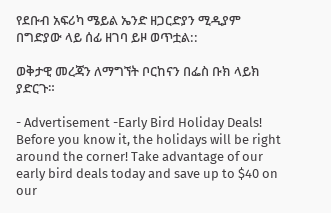የደቡብ አፍሪካ ሜይል ኤንድ ዘጋርድያን ሚዲያም በግድያው ላይ ሰፊ ዘገባ ይዞ ወጥቷል::

ወቅታዊ መረጃን ለማግኘት ቦርከናን በፌስ ቡክ ላይክ ያድርጉ።

- Advertisement -Early Bird Holiday Deals! Before you know it, the holidays will be right around the corner! Take advantage of our early bird deals today and save up to $40 on our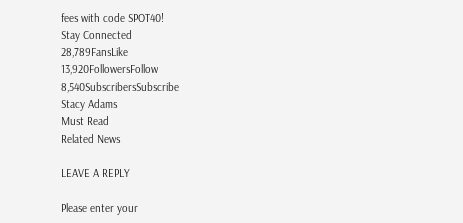fees with code SPOT40!
Stay Connected
28,789FansLike
13,920FollowersFollow
8,540SubscribersSubscribe
Stacy Adams
Must Read
Related News

LEAVE A REPLY

Please enter your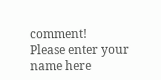comment!
Please enter your name here